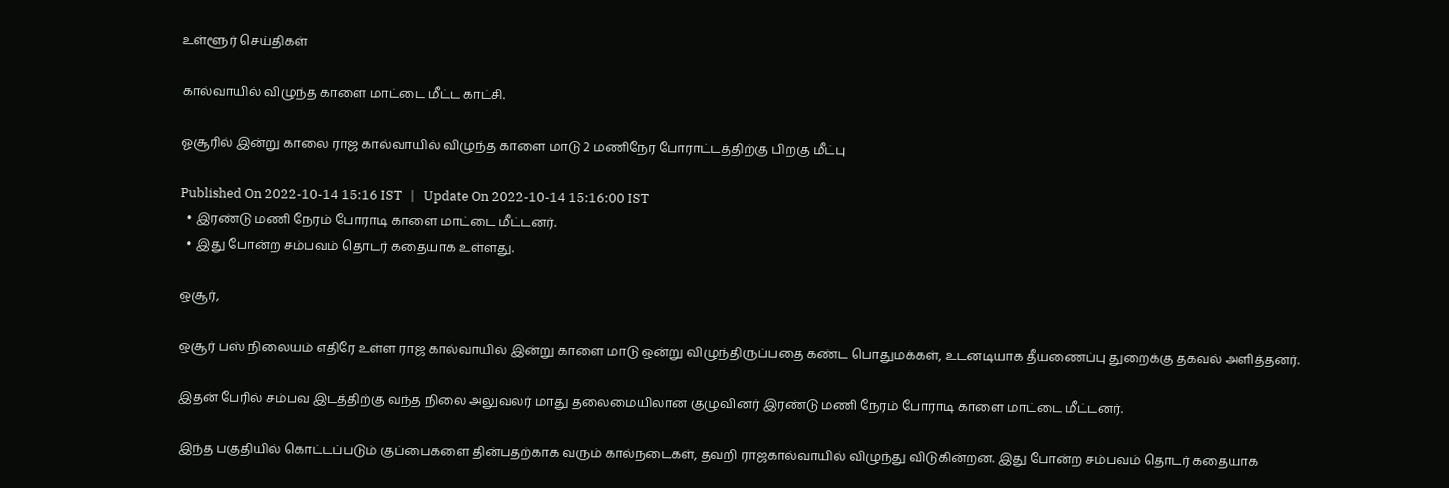உள்ளூர் செய்திகள்

கால்வாயில் விழுந்த காளை மாட்டை மீட்ட காட்சி.

ஓசூரில் இன்று காலை ராஜ கால்வாயில் விழுந்த காளை மாடு 2 மணிநேர போராட்டத்திற்கு பிறகு மீட்பு

Published On 2022-10-14 15:16 IST   |   Update On 2022-10-14 15:16:00 IST
  • இரண்டு மணி நேரம் போராடி காளை மாட்டை மீட்டனர்.
  • இது போன்ற சம்பவம் தொடர் கதையாக உள்ளது.

ஒசூர்,

ஒசூர் பஸ் நிலையம் எதிரே உள்ள ராஜ கால்வாயில் இன்று காளை மாடு ஒன்று விழுந்திருப்பதை கண்ட பொதுமக்கள், உடனடியாக தீயணைப்பு துறைக்கு தகவல் அளித்தனர்.

இதன் பேரில் சம்பவ இடத்திற்கு வந்த நிலை அலுவலர் மாது தலைமையிலான குழுவினர் இரண்டு மணி நேரம் போராடி காளை மாட்டை மீட்டனர்.

இந்த பகுதியில் கொட்டப்படும் குப்பைகளை தின்பதற்காக வரும் கால்நடைகள், தவறி ராஜகால்வாயில் விழுந்து விடுகின்றன. இது போன்ற சம்பவம் தொடர் கதையாக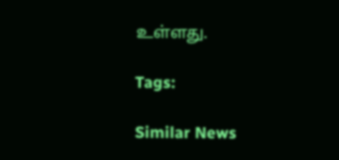உள்ளது.

Tags:

Similar News